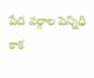పేద వర్గాల పెన్నిధి కాక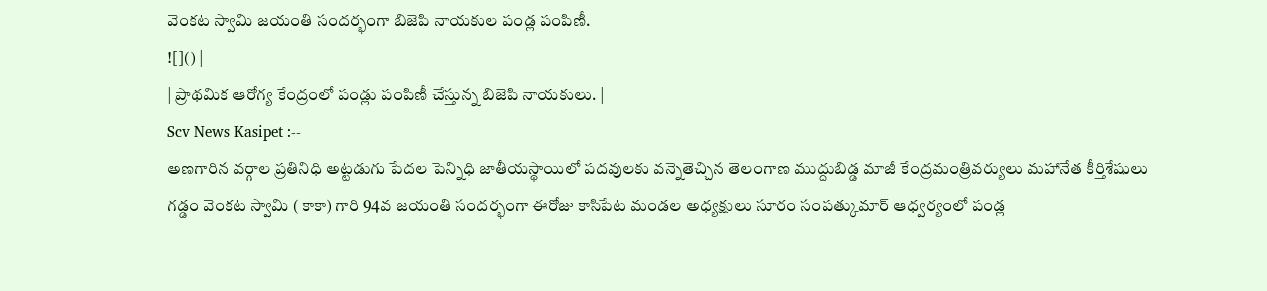వెంకట స్వామి జయంతి సందర్భంగా బిజెపి నాయకుల పండ్ల పంపిణీ.
![]() |
| ప్రాథమిక ఆరోగ్య కేంద్రంలో పండ్లు పంపిణీ చేస్తున్న బిజెపి నాయకులు. |
Scv News Kasipet :--
అణగారిన వర్గాల ప్రతినిధి అట్టడుగు పేదల పెన్నిధి జాతీయస్థాయిలో పదవులకు వన్నెతెచ్చిన తెలంగాణ ముద్దుబిడ్డ మాజీ కేంద్రమంత్రివర్యులు మహానేత కీర్తిశేషులు గడ్డం వెంకట స్వామి ( కాకా) గారి 94వ జయంతి సందర్భంగా ఈరోజు కాసిపేట మండల అధ్యక్షులు సూరం సంపత్కుమార్ ఆధ్వర్యంలో పండ్ల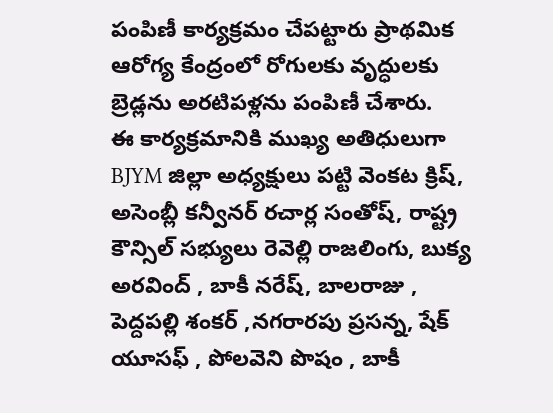పంపిణీ కార్యక్రమం చేపట్టారు ప్రాథమిక ఆరోగ్య కేంద్రంలో రోగులకు వృద్ధులకు బ్రెడ్లను అరటిపళ్లను పంపిణీ చేశారు.
ఈ కార్యక్రమానికి ముఖ్య అతిధులుగా BJYM జిల్లా అధ్యక్షులు పట్టి వెంకట క్రిష్, అసెంబ్లీ కన్వీనర్ రచార్ల సంతోష్, రాష్ట్ర కౌన్సిల్ సభ్యులు రెవెల్లి రాజలింగు, బుక్య అరవింద్ , బాకీ నరేష్, బాలరాజు , పెద్దపల్లి శంకర్ ,నగరారపు ప్రసన్న, షేక్ యూసఫ్ , పోలవెని పొషం , బాకీ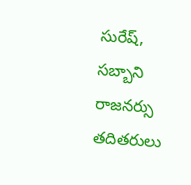సురేష్, సబ్బాని రాజనర్సు తదితరులు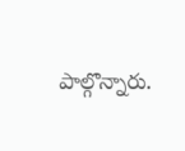పాల్గొన్నారు.